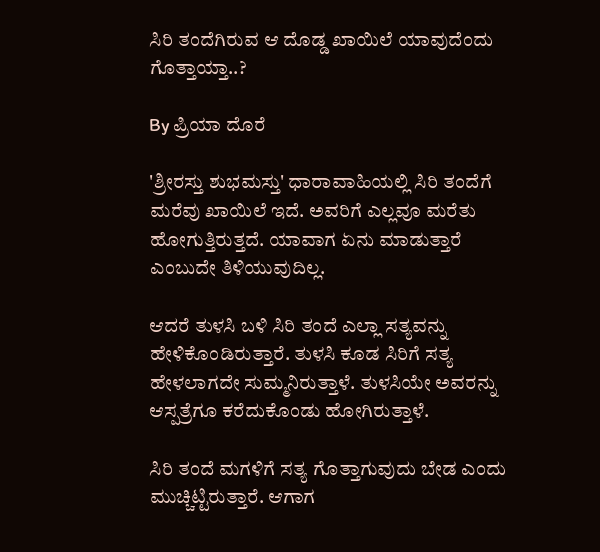ಸಿರಿ ತಂದೆಗಿರುವ ಆ ದೊಡ್ಡ ಖಾಯಿಲೆ ಯಾವುದೆಂದು ಗೊತ್ತಾಯ್ತಾ..?

By ಪ್ರಿಯಾ ದೊರೆ

'ಶ್ರೀರಸ್ತು ಶುಭಮಸ್ತು' ಧಾರಾವಾಹಿಯಲ್ಲಿ ಸಿರಿ ತಂದೆಗೆ ಮರೆವು ಖಾಯಿಲೆ ಇದೆ. ಅವರಿಗೆ ಎಲ್ಲವೂ ಮರೆತು ಹೋಗುತ್ತಿರುತ್ತದೆ. ಯಾವಾಗ ಏನು ಮಾಡುತ್ತಾರೆ ಎಂಬುದೇ ತಿಳಿಯುವುದಿಲ್ಲ.

ಆದರೆ ತುಳಸಿ ಬಳಿ ಸಿರಿ ತಂದೆ ಎಲ್ಲಾ ಸತ್ಯವನ್ನು ಹೇಳಿಕೊಂಡಿರುತ್ತಾರೆ. ತುಳಸಿ ಕೂಡ ಸಿರಿಗೆ ಸತ್ಯ ಹೇಳಲಾಗದೇ ಸುಮ್ಮನಿರುತ್ತಾಳೆ. ತುಳಸಿಯೇ ಅವರನ್ನು ಆಸ್ಪತ್ರೆಗೂ ಕರೆದುಕೊಂಡು ಹೋಗಿರುತ್ತಾಳೆ.

ಸಿರಿ ತಂದೆ ಮಗಳಿಗೆ ಸತ್ಯ ಗೊತ್ತಾಗುವುದು ಬೇಡ ಎಂದು ಮುಚ್ಚಿಟ್ಟಿರುತ್ತಾರೆ. ಆಗಾಗ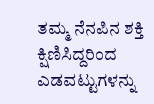ತಮ್ಮ ನೆನಪಿನ ಶಕ್ತಿ ಕ್ಷಿಣಿಸಿದ್ದರಿಂದ ಎಡವಟ್ಟುಗಳನ್ನು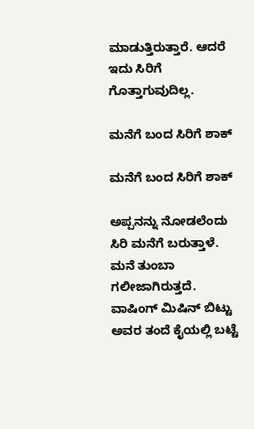ಮಾಡುತ್ತಿರುತ್ತಾರೆ. ಆದರೆ ಇದು ಸಿರಿಗೆ ಗೊತ್ತಾಗುವುದಿಲ್ಲ.

ಮನೆಗೆ ಬಂದ ಸಿರಿಗೆ ಶಾಕ್

ಮನೆಗೆ ಬಂದ ಸಿರಿಗೆ ಶಾಕ್

ಅಪ್ಪನನ್ನು ನೋಡಲೆಂದು ಸಿರಿ ಮನೆಗೆ ಬರುತ್ತಾಳೆ. ಮನೆ ತುಂಬಾ ಗಲೀಜಾಗಿರುತ್ತದೆ. ವಾಷಿಂಗ್ ಮಿಷಿನ್ ಬಿಟ್ಟು ಅವರ ತಂದೆ ಕೈಯಲ್ಲಿ ಬಟ್ಟೆ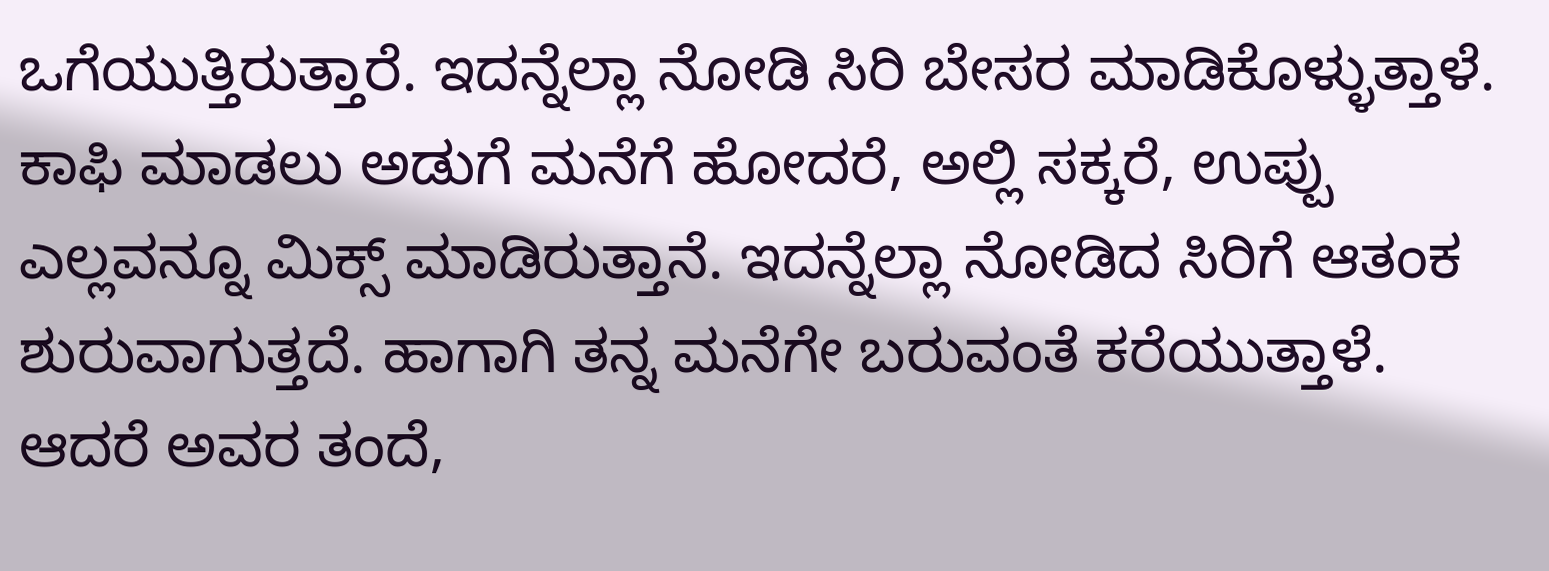ಒಗೆಯುತ್ತಿರುತ್ತಾರೆ. ಇದನ್ನೆಲ್ಲಾ ನೋಡಿ ಸಿರಿ ಬೇಸರ ಮಾಡಿಕೊಳ್ಳುತ್ತಾಳೆ. ಕಾಫಿ ಮಾಡಲು ಅಡುಗೆ ಮನೆಗೆ ಹೋದರೆ, ಅಲ್ಲಿ ಸಕ್ಕರೆ, ಉಪ್ಪು ಎಲ್ಲವನ್ನೂ ಮಿಕ್ಸ್ ಮಾಡಿರುತ್ತಾನೆ. ಇದನ್ನೆಲ್ಲಾ ನೋಡಿದ ಸಿರಿಗೆ ಆತಂಕ ಶುರುವಾಗುತ್ತದೆ. ಹಾಗಾಗಿ ತನ್ನ ಮನೆಗೇ ಬರುವಂತೆ ಕರೆಯುತ್ತಾಳೆ. ಆದರೆ ಅವರ ತಂದೆ,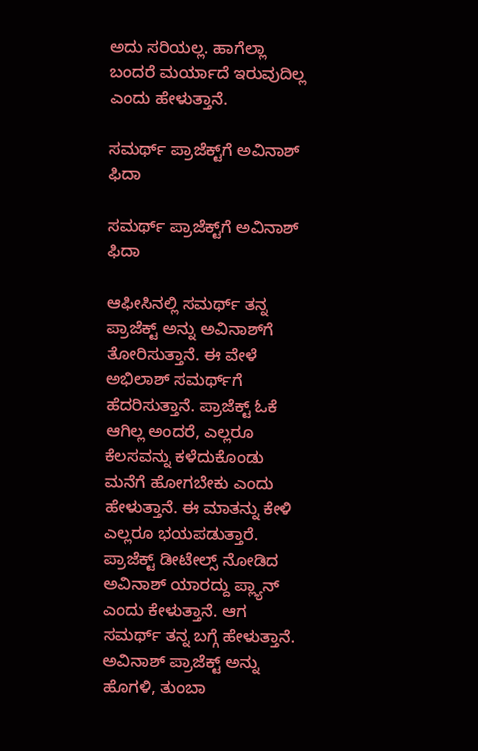ಅದು ಸರಿಯಲ್ಲ. ಹಾಗೆಲ್ಲಾ ಬಂದರೆ ಮರ್ಯಾದೆ ಇರುವುದಿಲ್ಲ ಎಂದು ಹೇಳುತ್ತಾನೆ.

ಸಮರ್ಥ್ ಪ್ರಾಜೆಕ್ಟ್‌ಗೆ ಅವಿನಾಶ್ ಫಿದಾ

ಸಮರ್ಥ್ ಪ್ರಾಜೆಕ್ಟ್‌ಗೆ ಅವಿನಾಶ್ ಫಿದಾ

ಆಫೀಸಿನಲ್ಲಿ ಸಮರ್ಥ್ ತನ್ನ ಪ್ರಾಜೆಕ್ಟ್ ಅನ್ನು ಅವಿನಾಶ್‌ಗೆ ತೋರಿಸುತ್ತಾನೆ. ಈ ವೇಳೆ ಅಭಿಲಾಶ್ ಸಮರ್ಥ್‌ಗೆ ಹೆದರಿಸುತ್ತಾನೆ. ಪ್ರಾಜೆಕ್ಟ್ ಓಕೆ ಆಗಿಲ್ಲ ಅಂದರೆ, ಎಲ್ಲರೂ ಕೆಲಸವನ್ನು ಕಳೆದುಕೊಂಡು ಮನೆಗೆ ಹೋಗಬೇಕು ಎಂದು ಹೇಳುತ್ತಾನೆ. ಈ ಮಾತನ್ನು ಕೇಳಿ ಎಲ್ಲರೂ ಭಯಪಡುತ್ತಾರೆ. ಪ್ರಾಜೆಕ್ಟ್ ಡೀಟೇಲ್ಸ್ ನೋಡಿದ ಅವಿನಾಶ್ ಯಾರದ್ದು ಪ್ಲ್ಯಾನ್ ಎಂದು ಕೇಳುತ್ತಾನೆ. ಆಗ ಸಮರ್ಥ್ ತನ್ನ ಬಗ್ಗೆ ಹೇಳುತ್ತಾನೆ. ಅವಿನಾಶ್ ಪ್ರಾಜೆಕ್ಟ್ ಅನ್ನು ಹೊಗಳಿ, ತುಂಬಾ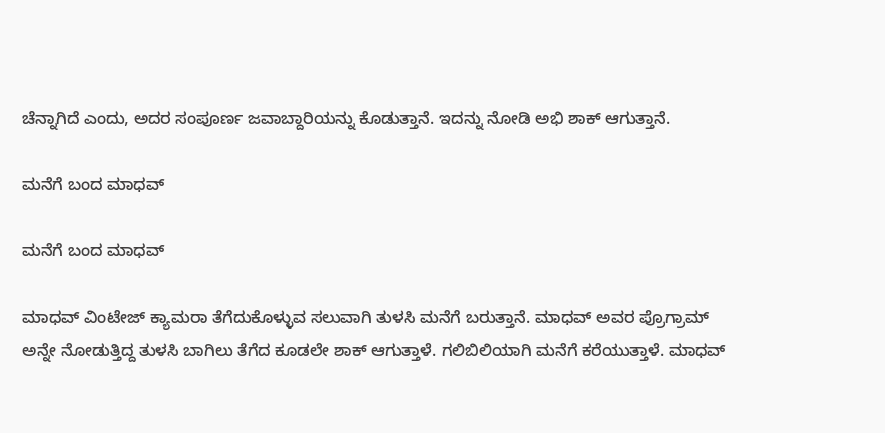ಚೆನ್ನಾಗಿದೆ ಎಂದು, ಅದರ ಸಂಪೂರ್ಣ ಜವಾಬ್ದಾರಿಯನ್ನು ಕೊಡುತ್ತಾನೆ. ಇದನ್ನು ನೋಡಿ ಅಭಿ ಶಾಕ್ ಆಗುತ್ತಾನೆ.

ಮನೆಗೆ ಬಂದ ಮಾಧವ್

ಮನೆಗೆ ಬಂದ ಮಾಧವ್

ಮಾಧವ್ ವಿಂಟೇಜ್ ಕ್ಯಾಮರಾ ತೆಗೆದುಕೊಳ್ಳುವ ಸಲುವಾಗಿ ತುಳಸಿ ಮನೆಗೆ ಬರುತ್ತಾನೆ. ಮಾಧವ್ ಅವರ ಪ್ರೊಗ್ರಾಮ್ ಅನ್ನೇ ನೋಡುತ್ತಿದ್ದ ತುಳಸಿ ಬಾಗಿಲು ತೆಗೆದ ಕೂಡಲೇ ಶಾಕ್ ಆಗುತ್ತಾಳೆ. ಗಲಿಬಿಲಿಯಾಗಿ ಮನೆಗೆ ಕರೆಯುತ್ತಾಳೆ. ಮಾಧವ್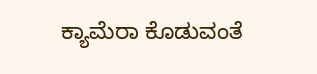ಕ್ಯಾಮೆರಾ ಕೊಡುವಂತೆ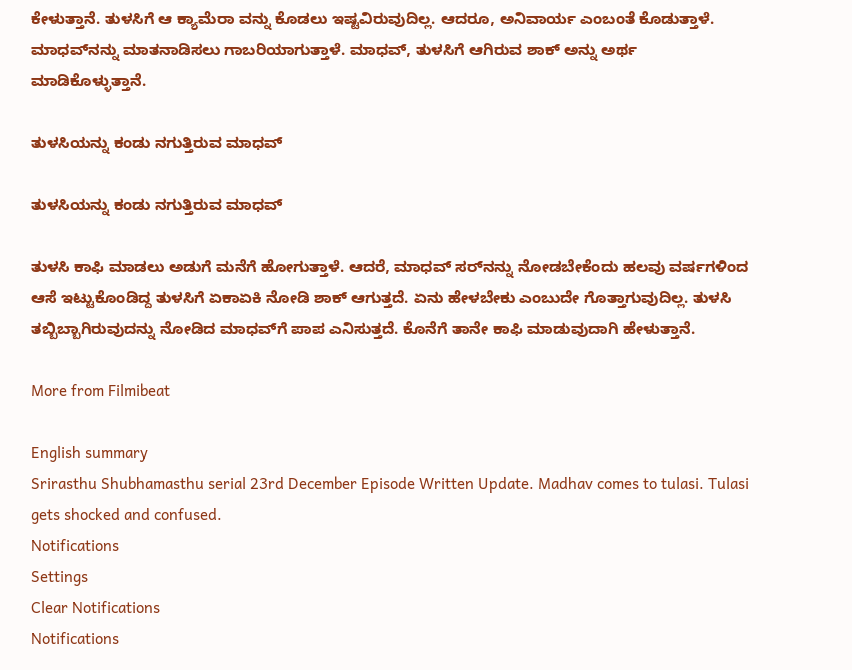ಕೇಳುತ್ತಾನೆ. ತುಳಸಿಗೆ ಆ ಕ್ಯಾಮೆರಾ ವನ್ನು ಕೊಡಲು ಇಷ್ಟವಿರುವುದಿಲ್ಲ. ಆದರೂ, ಅನಿವಾರ್ಯ ಎಂಬಂತೆ ಕೊಡುತ್ತಾಳೆ. ಮಾಧವ್‌ನನ್ನು ಮಾತನಾಡಿಸಲು ಗಾಬರಿಯಾಗುತ್ತಾಳೆ. ಮಾಧವ್, ತುಳಸಿಗೆ ಆಗಿರುವ ಶಾಕ್ ಅನ್ನು ಅರ್ಥ ಮಾಡಿಕೊಳ್ಳುತ್ತಾನೆ.

ತುಳಸಿಯನ್ನು ಕಂಡು ನಗುತ್ತಿರುವ ಮಾಧವ್

ತುಳಸಿಯನ್ನು ಕಂಡು ನಗುತ್ತಿರುವ ಮಾಧವ್

ತುಳಸಿ ಕಾಫಿ ಮಾಡಲು ಅಡುಗೆ ಮನೆಗೆ ಹೋಗುತ್ತಾಳೆ. ಆದರೆ, ಮಾಧವ್ ಸರ್‌ನನ್ನು ನೋಡಬೇಕೆಂದು ಹಲವು ವರ್ಷಗಳಿಂದ ಆಸೆ ಇಟ್ಟುಕೊಂಡಿದ್ದ ತುಳಸಿಗೆ ಏಕಾಏಕಿ ನೋಡಿ ಶಾಕ್ ಆಗುತ್ತದೆ. ಏನು ಹೇಳಬೇಕು ಎಂಬುದೇ ಗೊತ್ತಾಗುವುದಿಲ್ಲ. ತುಳಸಿ ತಬ್ಬಿಬ್ಬಾಗಿರುವುದನ್ನು ನೋಡಿದ ಮಾಧವ್‌ಗೆ ಪಾಪ ಎನಿಸುತ್ತದೆ. ಕೊನೆಗೆ ತಾನೇ ಕಾಫಿ ಮಾಡುವುದಾಗಿ ಹೇಳುತ್ತಾನೆ.

More from Filmibeat

English summary
Srirasthu Shubhamasthu serial 23rd December Episode Written Update. Madhav comes to tulasi. Tulasi gets shocked and confused.
Notifications
Settings
Clear Notifications
Notifications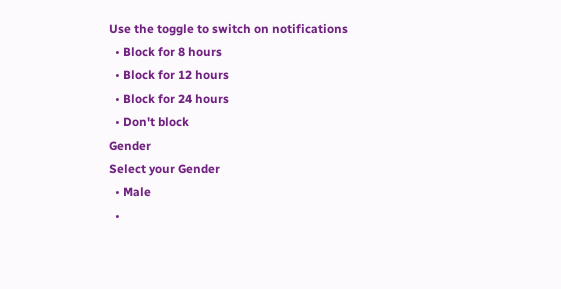Use the toggle to switch on notifications
  • Block for 8 hours
  • Block for 12 hours
  • Block for 24 hours
  • Don't block
Gender
Select your Gender
  • Male
  •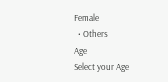Female
  • Others
Age
Select your Age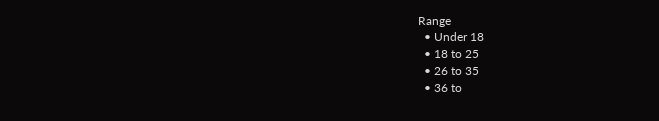Range
  • Under 18
  • 18 to 25
  • 26 to 35
  • 36 to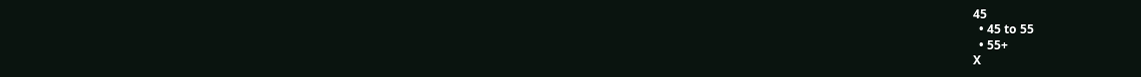45
  • 45 to 55
  • 55+
X